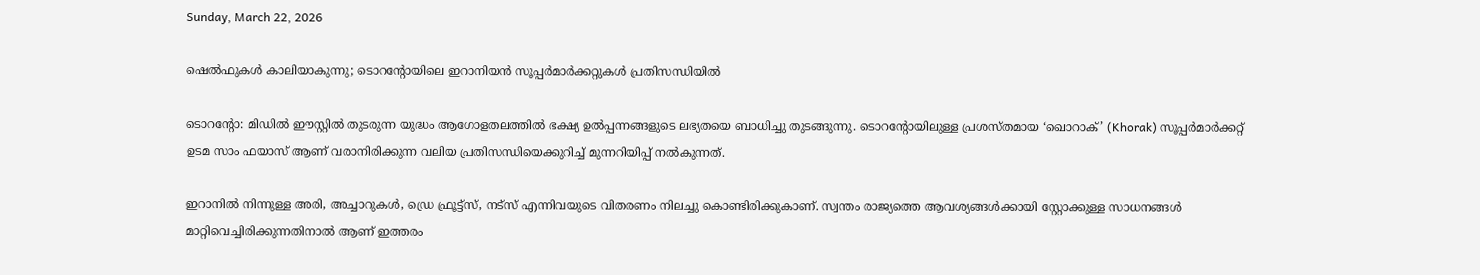Sunday, March 22, 2026

ഷെൽഫുകൾ കാലിയാകുന്നു; ടൊറന്റോയിലെ ഇറാനിയൻ സൂപ്പർമാർക്കറ്റുകൾ പ്രതിസന്ധിയിൽ

ടൊറന്റോ: മിഡിൽ ഈസ്റ്റിൽ തുടരുന്ന യുദ്ധം ആഗോളതലത്തിൽ ഭക്ഷ്യ ഉൽപ്പന്നങ്ങളുടെ ലഭ്യതയെ ബാധിച്ചു തുടങ്ങുന്നു. ടൊറന്റോയിലുള്ള പ്രശസ്തമായ ‘ഖൊറാക്’ (Khorak) സൂപ്പർമാർക്കറ്റ് ഉടമ സാം ഫയാസ് ആണ് വരാനിരിക്കുന്ന വലിയ പ്രതിസന്ധിയെക്കുറിച്ച് മുന്നറിയിപ്പ് നൽകുന്നത്.

ഇറാനിൽ നിന്നുള്ള അരി, അച്ചാറുകൾ, ഡ്രെ ഫ്രൂട്ട്സ്, നട്സ് എന്നിവയുടെ വിതരണം നിലച്ചു കൊണ്ടിരിക്കുകാണ്. സ്വന്തം രാജ്യത്തെ ആവശ്യങ്ങൾക്കായി സ്റ്റോക്കുള്ള സാധനങ്ങൾ മാറ്റിവെച്ചിരിക്കുന്നതിനാൽ ആണ് ഇത്തരം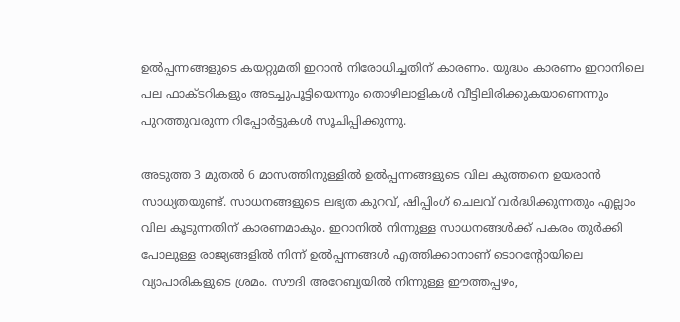ഉൽപ്പന്നങ്ങളുടെ കയറ്റുമതി ഇറാൻ നിരോധിച്ചതിന് കാരണം. യുദ്ധം കാരണം ഇറാനിലെ പല ഫാക്ടറികളും അടച്ചുപൂട്ടിയെന്നും തൊഴിലാളികൾ വീട്ടിലിരിക്കുകയാണെന്നും പുറത്തുവരുന്ന റിപ്പോർട്ടുകൾ സൂചിപ്പിക്കുന്നു.

അടുത്ത 3 മുതൽ 6 മാസത്തിനുള്ളിൽ ഉൽപ്പന്നങ്ങളുടെ വില കുത്തനെ ഉയരാൻ സാധ്യതയുണ്ട്. സാധനങ്ങളുടെ ലഭ്യത കുറവ്, ഷിപ്പിംഗ് ചെലവ് വർദ്ധിക്കുന്നതും എല്ലാം വില കൂടുന്നതിന് കാരണമാകും. ഇറാനിൽ നിന്നുള്ള സാധനങ്ങൾക്ക് പകരം തുർക്കി പോലുള്ള രാജ്യങ്ങളിൽ നിന്ന് ഉൽപ്പന്നങ്ങൾ എത്തിക്കാനാണ് ടൊറന്റോയിലെ വ്യാപാരികളുടെ ശ്രമം. സൗദി അറേബ്യയിൽ നിന്നുള്ള ഈത്തപ്പഴം,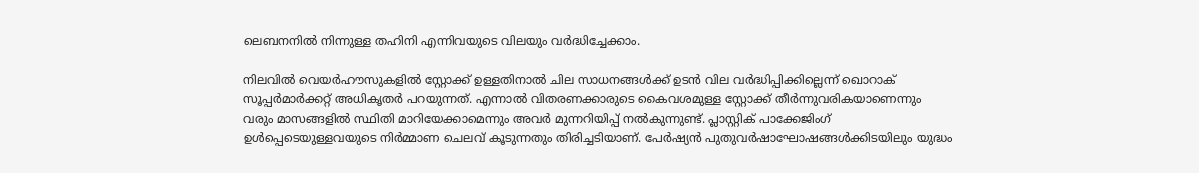ലെബനനിൽ നിന്നുള്ള തഹിനി എന്നിവയുടെ വിലയും വർദ്ധിച്ചേക്കാം.

നിലവിൽ വെയർഹൗസുകളിൽ സ്റ്റോക്ക് ഉള്ളതിനാൽ ചില സാധനങ്ങൾക്ക് ഉടൻ വില വർദ്ധിപ്പിക്കില്ലെന്ന് ഖൊറാക് സൂപ്പർമാർക്കറ്റ് അധികൃതർ പറയുന്നത്. എന്നാൽ വിതരണക്കാരുടെ കൈവശമുള്ള സ്റ്റോക്ക് തീർന്നുവരികയാണെന്നും വരും മാസങ്ങളിൽ സ്ഥിതി മാറിയേക്കാമെന്നും അവർ മുന്നറിയിപ്പ് നൽകുന്നുണ്ട്. പ്ലാസ്റ്റിക് പാക്കേജിംഗ് ഉൾപ്പെടെയുള്ളവയുടെ നിർമ്മാണ ചെലവ് കൂടുന്നതും തിരിച്ചടിയാണ്. പേർഷ്യൻ പുതുവർഷാഘോഷങ്ങൾക്കിടയിലും യുദ്ധം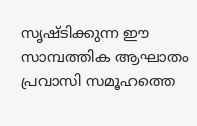സൃഷ്ടിക്കുന്ന ഈ സാമ്പത്തിക ആഘാതം പ്രവാസി സമൂഹത്തെ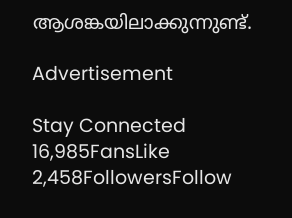ആശങ്കയിലാക്കുന്നുണ്ട്.

Advertisement

Stay Connected
16,985FansLike
2,458FollowersFollow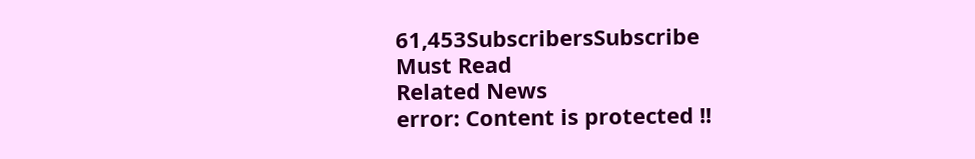61,453SubscribersSubscribe
Must Read
Related News
error: Content is protected !!